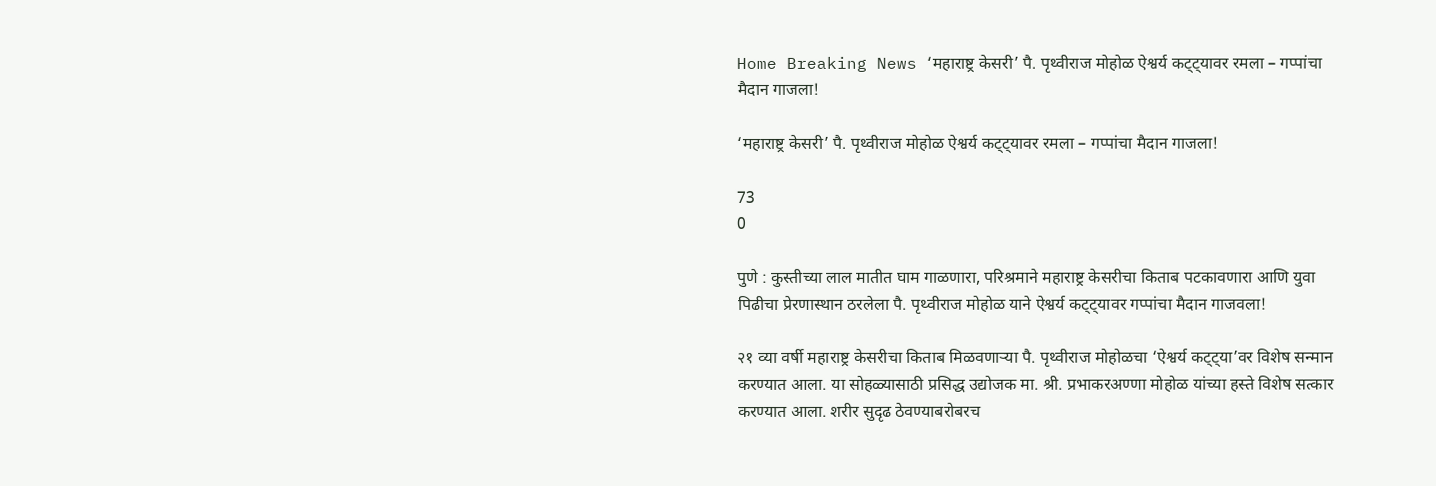Home Breaking News ‘महाराष्ट्र केसरी’ पै. पृथ्वीराज मोहोळ ऐश्वर्य कट्ट्यावर रमला – गप्पांचा मैदान गाजला!

‘महाराष्ट्र केसरी’ पै. पृथ्वीराज मोहोळ ऐश्वर्य कट्ट्यावर रमला – गप्पांचा मैदान गाजला!

73
0

पुणे : कुस्तीच्या लाल मातीत घाम गाळणारा, परिश्रमाने महाराष्ट्र केसरीचा किताब पटकावणारा आणि युवा पिढीचा प्रेरणास्थान ठरलेला पै. पृथ्वीराज मोहोळ याने ऐश्वर्य कट्ट्यावर गप्पांचा मैदान गाजवला!

२१ व्या वर्षी महाराष्ट्र केसरीचा किताब मिळवणाऱ्या पै. पृथ्वीराज मोहोळचा ‘ऐश्वर्य कट्ट्या’वर विशेष सन्मान करण्यात आला. या सोहळ्यासाठी प्रसिद्ध उद्योजक मा. श्री. प्रभाकरअण्णा मोहोळ यांच्या हस्ते विशेष सत्कार करण्यात आला. शरीर सुदृढ ठेवण्याबरोबरच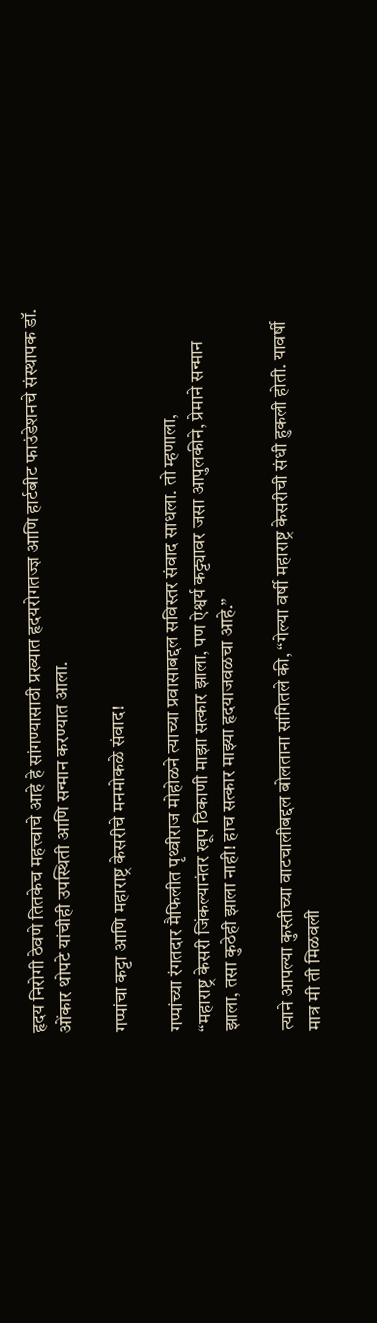हृदय निरोगी ठेवणे तितकेच महत्त्वाचे आहे हे सांगण्यासाठी प्रख्यात हृदयरोगतज्ज्ञ आणि हार्टबीट फाउंडेशनचे संस्थापक डॉ. ओंकार थोपटे यांचीही उपस्थिती आणि सन्मान करण्यात आला.

गप्पांचा कट्टा आणि महाराष्ट्र केसरीचे मनमोकळे संवाद!

गप्पांच्या रंगतदार मैफिलीत पृथ्वीराज मोहोळने त्याच्या प्रवासाबद्दल सविस्तर संवाद साधला. तो म्हणाला,
“महाराष्ट्र केसरी जिंकल्यानंतर खूप ठिकाणी माझा सत्कार झाला, पण ऐश्वर्य कट्ट्यावर जसा आपुलकीने, प्रेमाने सन्मान झाला, तसा कुठेही झाला नाही! हाच सत्कार माझ्या हृदयाजवळचा आहे.”

त्याने आपल्या कुस्तीच्या वाटचालीबद्दल बोलताना सांगितले की, “गेल्या वर्षी महाराष्ट्र केसरीची संधी हुकली होती. यावर्षी मात्र मी ती मिळवली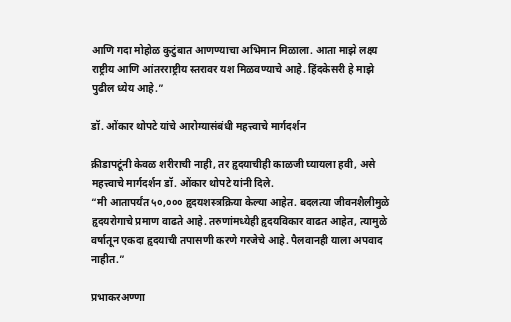आणि गदा मोहोळ कुटुंबात आणण्याचा अभिमान मिळाला. आता माझे लक्ष्य राष्ट्रीय आणि आंतरराष्ट्रीय स्तरावर यश मिळवण्याचे आहे. हिंदकेसरी हे माझे पुढील ध्येय आहे.”

डॉ. ओंकार थोपटे यांचे आरोग्यासंबंधी महत्त्वाचे मार्गदर्शन

क्रीडापटूंनी केवळ शरीराची नाही, तर हृदयाचीही काळजी घ्यायला हवी, असे महत्त्वाचे मार्गदर्शन डॉ. ओंकार थोपटे यांनी दिले.
“मी आतापर्यंत ५०,००० हृदयशस्त्रक्रिया केल्या आहेत. बदलत्या जीवनशैलीमुळे हृदयरोगाचे प्रमाण वाढते आहे. तरुणांमध्येही हृदयविकार वाढत आहेत, त्यामुळे वर्षातून एकदा हृदयाची तपासणी करणे गरजेचे आहे. पैलवानही याला अपवाद नाहीत.”

प्रभाकरअण्णा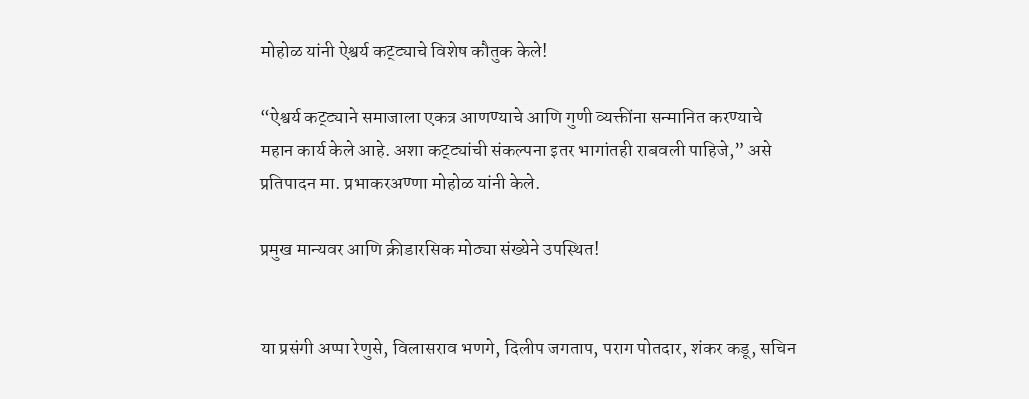मोहोळ यांनी ऐश्वर्य कट्ट्याचे विशेष कौतुक केले!

“ऐश्वर्य कट्ट्याने समाजाला एकत्र आणण्याचे आणि गुणी व्यक्तींना सन्मानित करण्याचे महान कार्य केले आहे. अशा कट्ट्यांची संकल्पना इतर भागांतही राबवली पाहिजे,” असे प्रतिपादन मा. प्रभाकरअण्णा मोहोळ यांनी केले.

प्रमुख मान्यवर आणि क्रीडारसिक मोठ्या संख्येने उपस्थित!


या प्रसंगी अप्पा रेणुसे, विलासराव भणगे, दिलीप जगताप, पराग पोतदार, शंकर कडू, सचिन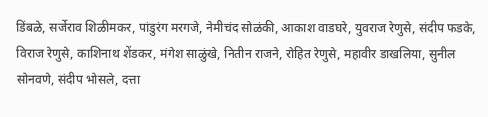डिंबळे, सर्जेराव शिळीमकर, पांडुरंग मरगजे, नेमीचंद सोळंकी, आकाश वाडघरे, युवराज रेणुसे, संदीप फडके, विराज रेणुसे, काशिनाथ शेंडकर, मंगेश साळुंखे, नितीन राजने, रोहित रेणुसे, महावीर डाखलिया, सुनील सोनवणे, संदीप भोसले, दत्ता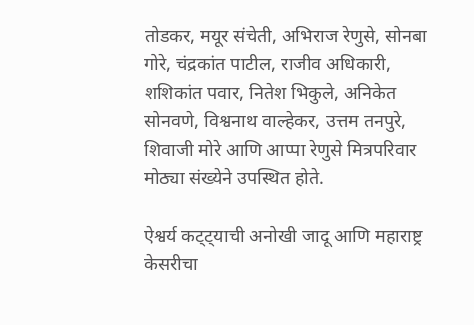तोडकर, मयूर संचेती, अभिराज रेणुसे, सोनबा गोरे, चंद्रकांत पाटील, राजीव अधिकारी, शशिकांत पवार, नितेश भिकुले, अनिकेत सोनवणे, विश्वनाथ वाल्हेकर, उत्तम तनपुरे, शिवाजी मोरे आणि आप्पा रेणुसे मित्रपरिवार मोठ्या संख्येने उपस्थित होते.

ऐश्वर्य कट्ट्याची अनोखी जादू आणि महाराष्ट्र केसरीचा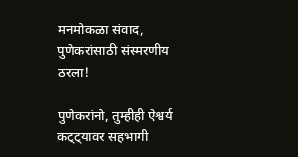मनमोकळा संवाद, पुणेकरांसाठी संस्मरणीय ठरला!

पुणेकरांनो, तुम्हीही ऐश्वर्य कट्ट्यावर सहभागी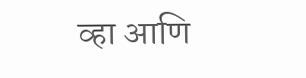व्हा आणि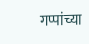गप्पांच्या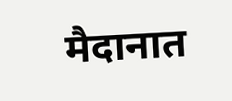मैदानात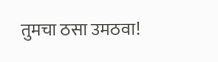तुमचा ठसा उमठवा!